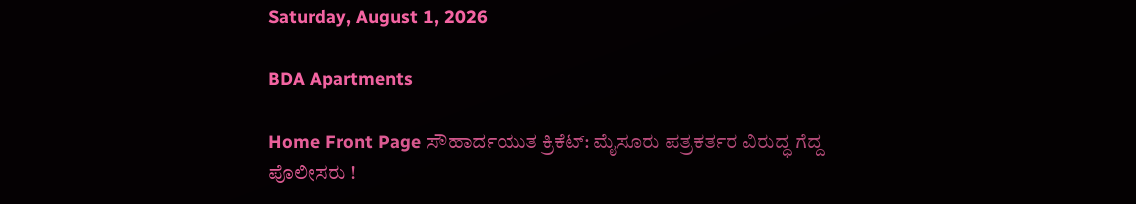Saturday, August 1, 2026

BDA Apartments

Home Front Page ಸೌಹಾರ್ದಯುತ ಕ್ರಿಕೆಟ್: ಮೈಸೂರು ಪತ್ರಕರ್ತರ ವಿರುದ್ಧ ಗೆದ್ದ ಪೊಲೀಸರು !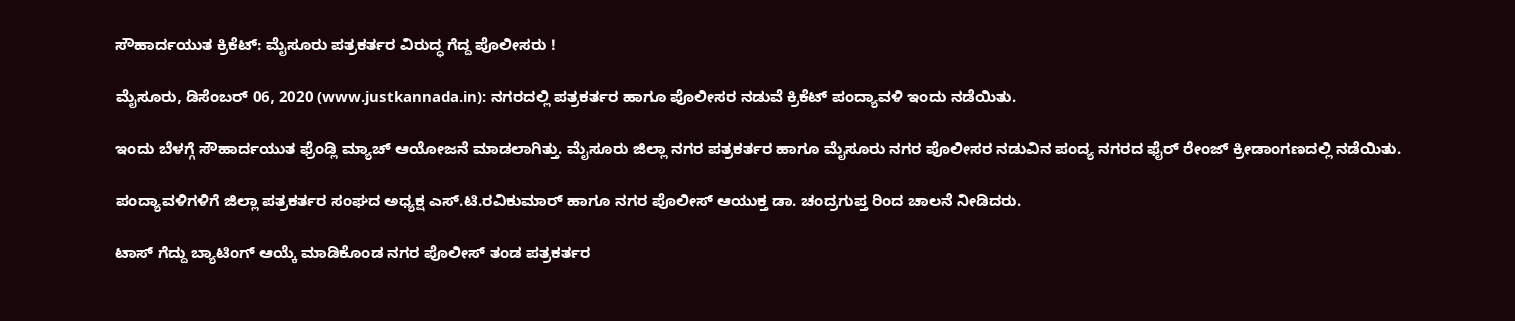ಸೌಹಾರ್ದಯುತ ಕ್ರಿಕೆಟ್: ಮೈಸೂರು ಪತ್ರಕರ್ತರ ವಿರುದ್ಧ ಗೆದ್ದ ಪೊಲೀಸರು !

ಮೈಸೂರು, ಡಿಸೆಂಬರ್ 06, 2020 (www.justkannada.in): ನಗರದಲ್ಲಿ ಪತ್ರಕರ್ತರ ಹಾಗೂ ಪೊಲೀಸರ ನಡುವೆ ಕ್ರಿಕೆಟ್ ಪಂದ್ಯಾವಳಿ ಇಂದು ನಡೆಯಿತು.

ಇಂದು ಬೆಳಗ್ಗೆ ಸೌಹಾರ್ದಯುತ ಫ್ರೆಂಡ್ಲಿ ಮ್ಯಾಚ್ ಆಯೋಜನೆ ಮಾಡಲಾಗಿತ್ತು. ಮೈಸೂರು ಜಿಲ್ಲಾ ನಗರ ಪತ್ರಕರ್ತರ ಹಾಗೂ ಮೈಸೂರು ನಗರ ಪೊಲೀಸರ ನಡುವಿನ ಪಂದ್ಯ ನಗರದ ಫೈರ್ ರೇಂಜ್ ಕ್ರೀಡಾಂಗಣದಲ್ಲಿ ನಡೆಯಿತು.

ಪಂದ್ಯಾವಳಿಗಳಿಗೆ ಜಿಲ್ಲಾ ಪತ್ರಕರ್ತರ ಸಂಘದ ಅಧ್ಯಕ್ಷ ಎಸ್.ಟಿ.ರವಿಕುಮಾರ್ ಹಾಗೂ ನಗರ ಪೊಲೀಸ್ ಆಯುಕ್ತ ಡಾ. ಚಂದ್ರಗುಪ್ತ ರಿಂದ ಚಾಲನೆ ನೀಡಿದರು.

ಟಾಸ್ ಗೆದ್ದು ಬ್ಯಾಟಿಂಗ್ ಆಯ್ಕೆ ಮಾಡಿಕೊಂಡ ನಗರ ಪೊಲೀಸ್ ತಂಡ ಪತ್ರಕರ್ತರ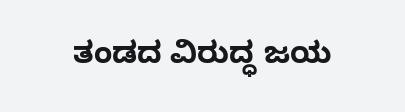ತಂಡದ ವಿರುದ್ಧ ಜಯ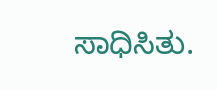ಸಾಧಿಸಿತು.